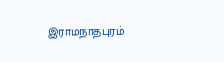இராமநாதபுரம்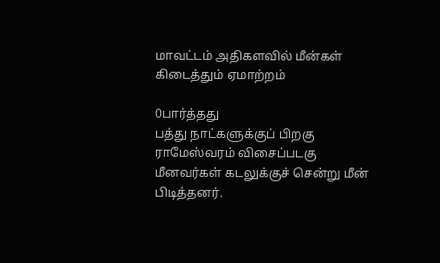மாவட்டம் அதிகளவில் மீன்கள் கிடைத்தும் ஏமாற்றம்

0பார்த்தது
பத்து நாட்களுக்குப் பிறகு ராமேஸ்வரம் விசைப்படகு மீனவர்கள் கடலுக்குச் சென்று மீன் பிடித்தனர்.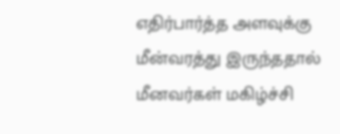எதிர்பார்த்த அளவுக்கு மீன்வரத்து இருந்ததால் மீனவர்கள் மகிழ்ச்சி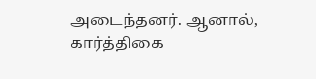அடைந்தனர். ஆனால், கார்த்திகை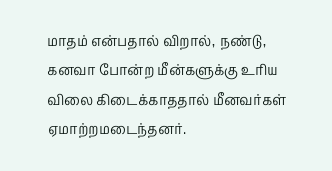மாதம் என்பதால் விறால், நண்டு, கனவா போன்ற மீன்களுக்கு உரிய விலை கிடைக்காததால் மீனவர்கள் ஏமாற்றமடைந்தனர்.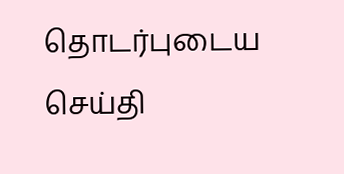தொடர்புடைய செய்தி